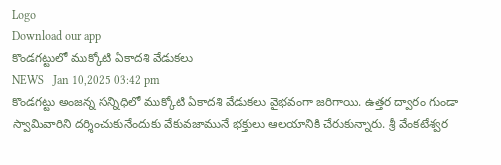Logo
Download our app
కొండగట్టులో ముక్కోటి ఏకాదశి వేడుకలు
NEWS   Jan 10,2025 03:42 pm
కొండగట్టు అంజన్న సన్నిధిలో ముక్కోటి ఏకాదశి వేడుకలు వైభవంగా జరిగాయి. ఉత్తర ద్వారం గుండా స్వామివారిని దర్శించుకునేందుకు వేకువజామునే భక్తులు ఆలయానికి చేరుకున్నారు. శ్రీ వేంకటేశ్వర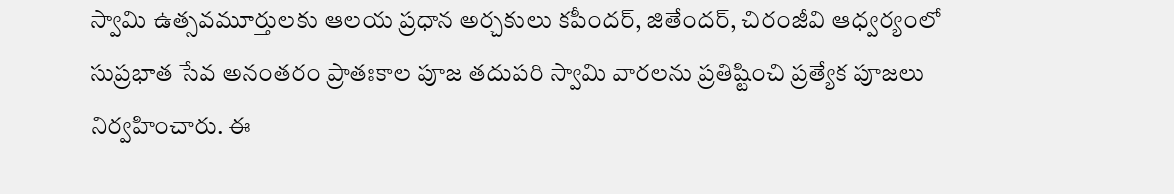స్వామి ఉత్సవమూర్తులకు ఆలయ ప్రధాన అర్చకులు కపీందర్, జితేందర్, చిరంజీవి ఆధ్వర్యంలో సుప్రభాత సేవ అనంతరం ప్రాతఃకాల పూజ తదుపరి స్వామి వారలను ప్రతిష్టించి ప్రత్యేక పూజలు నిర్వహించారు. ఈ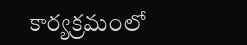కార్యక్రమంలో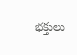భక్తులు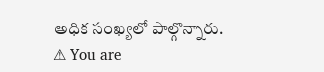అధిక సంఖ్యలో పాల్గొన్నారు.
⚠ You are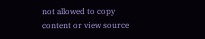not allowed to copy content or view source